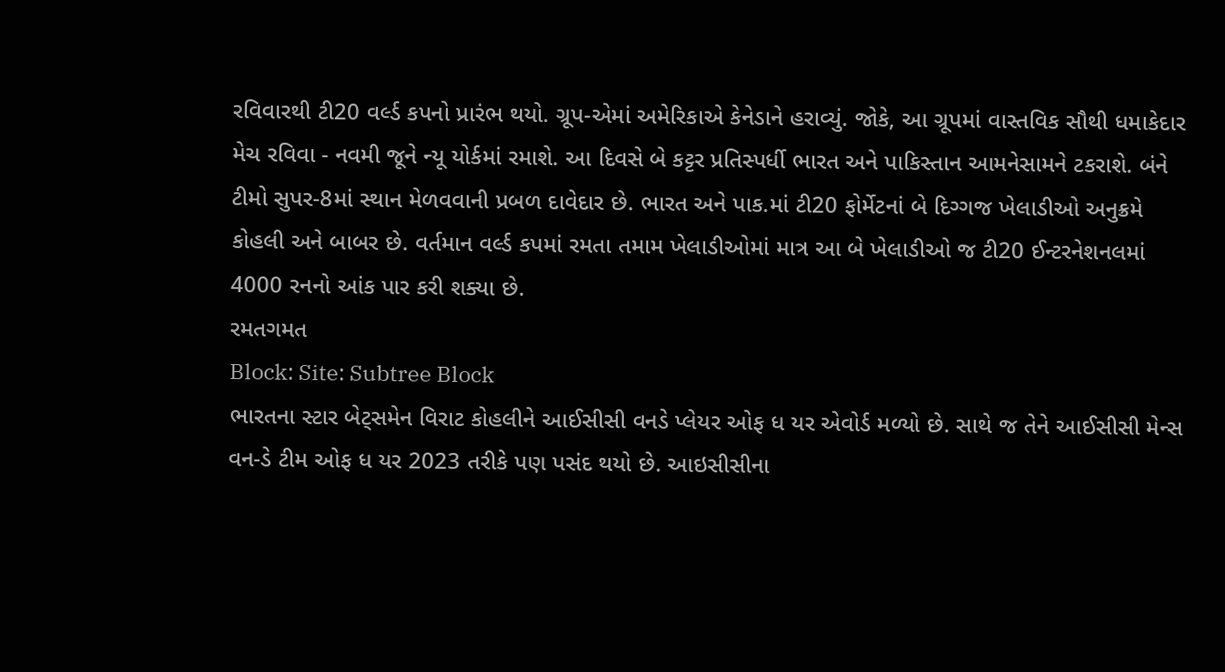રવિવારથી ટી20 વર્લ્ડ કપનો પ્રારંભ થયો. ગ્રૂપ-એમાં અમેરિકાએ કેનેડાને હરાવ્યું. જોકે, આ ગ્રૂપમાં વાસ્તવિક સૌથી ધમાકેદાર મેચ રવિવા - નવમી જૂને ન્યૂ યોર્કમાં રમાશે. આ દિવસે બે કટ્ટર પ્રતિસ્પર્ધી ભારત અને પાકિસ્તાન આમનેસામને ટકરાશે. બંને ટીમો સુપર-8માં સ્થાન મેળવવાની પ્રબળ દાવેદાર છે. ભારત અને પાક.માં ટી20 ફોર્મેટનાં બે દિગ્ગજ ખેલાડીઓ અનુક્રમે કોહલી અને બાબર છે. વર્તમાન વર્લ્ડ કપમાં રમતા તમામ ખેલાડીઓમાં માત્ર આ બે ખેલાડીઓ જ ટી20 ઈન્ટરનેશનલમાં 4000 રનનો આંક પાર કરી શક્યા છે.
રમતગમત
Block: Site: Subtree Block
ભારતના સ્ટાર બેટ્સમેન વિરાટ કોહલીને આઈસીસી વનડે પ્લેયર ઓફ ધ યર એવોર્ડ મળ્યો છે. સાથે જ તેને આઈસીસી મેન્સ વન-ડે ટીમ ઓફ ધ યર 2023 તરીકે પણ પસંદ થયો છે. આઇસીસીના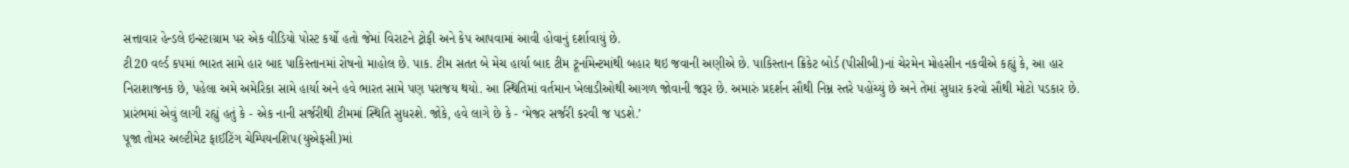સત્તાવાર હેન્ડલે ઇન્સ્ટાગ્રામ પર એક વીડિયો પોસ્ટ કર્યો હતો જેમાં વિરાટને ટ્રોફી અને કેપ આપવામાં આવી હોવાનું દર્શાવાયું છે.
ટી20 વર્લ્ડ કપમાં ભારત સામે હાર બાદ પાકિસ્તાનમાં રોષનો માહોલ છે. પાક. ટીમ સતત બે મેચ હાર્યા બાદ ટીમ ટૂર્નામેન્ટમાંથી બહાર થઇ જવાની અણીએ છે. પાકિસ્તાન ક્રિકેટ બોર્ડ (પીસીબી)નાં ચેરમેન મોહસીન નકવીએ કહ્યું કે, આ હાર નિરાશાજનક છે, પહેલા અમે અમેરિકા સામે હાર્યા અને હવે ભારત સામે પણ પરાજય થયો. આ સ્થિતિમાં વર્તમાન ખેલાડીઓથી આગળ જોવાની જરૂર છે. અમારું પ્રદર્શન સૌથી નિમ્ન સ્તરે પહોંચ્યું છે અને તેમાં સુધાર કરવો સૌથી મોટો પડકાર છે. પ્રારંભમાં એવું લાગી રહ્યું હતું કે - એક નાની સર્જરીથી ટીમમાં સ્થિતિ સુધરશે. જોકે, હવે લાગે છે કે - ‘મેજર સર્જરી કરવી જ પડશે.’
પૂજા તોમર અલ્ટીમેટ ફાઈટિંગ ચેમ્પિયનશિપ(યુએફસી)માં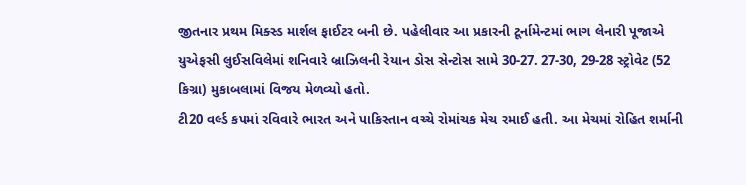જીતનાર પ્રથમ મિક્સ્ડ માર્શલ ફાઈટર બની છે. પહેલીવાર આ પ્રકારની ટૂર્નામેન્ટમાં ભાગ લેનારી પૂજાએ યુએફસી લુઈસવિલેમાં શનિવારે બ્રાઝિલની રેયાન ડોસ સેન્ટોસ સામે 30-27. 27-30, 29-28 સ્ટ્રોવેટ (52 કિગ્રા) મુકાબલામાં વિજય મેળવ્યો હતો.
ટી20 વર્લ્ડ કપમાં રવિવારે ભારત અને પાકિસ્તાન વચ્ચે રોમાંચક મેચ રમાઈ હતી. આ મેચમાં રોહિત શર્માની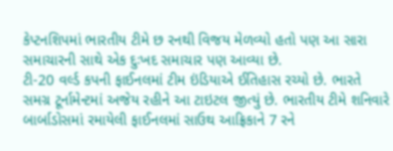કેપ્ટનશિપમાં ભારતીય ટીમે છ રનથી વિજય મેળવ્યો હતો પણ આ સારા સમાચારની સાથે એક દુઃખદ સમાચાર પણ આવ્યા છે.
ટી-20 વર્લ્ડ કપની ફાઈનલમાં ટીમ ઇંડિયાએ ઈતિહાસ રચ્યો છે. ભારતે સમગ્ર ટૂર્નામેન્ટમાં અજેય રહીને આ ટાઇટલ જીત્યું છે. ભારતીય ટીમે શનિવારે બાર્બાડોસમાં રમાયેલી ફાઈનલમાં સાઉથ આફ્રિકાને 7 રને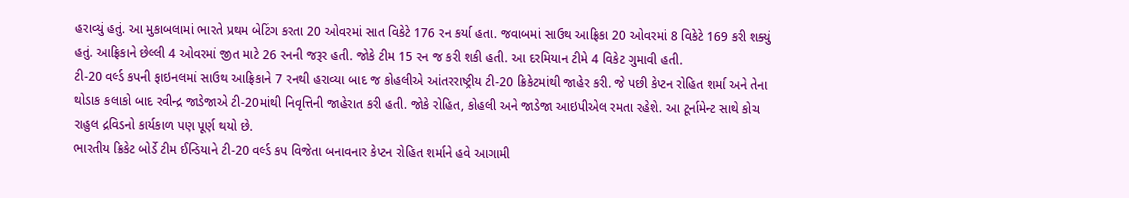હરાવ્યું હતું. આ મુકાબલામાં ભારતે પ્રથમ બેટિંગ કરતા 20 ઓવરમાં સાત વિકેટે 176 રન કર્યા હતા. જવાબમાં સાઉથ આફ્રિકા 20 ઓવરમાં 8 વિકેટે 169 કરી શક્યું હતું. આફ્રિકાને છેલ્લી 4 ઓવરમાં જીત માટે 26 રનની જરૂર હતી. જોકે ટીમ 15 રન જ કરી શકી હતી. આ દરમિયાન ટીમે 4 વિકેટ ગુમાવી હતી.
ટી-20 વર્લ્ડ કપની ફાઇનલમાં સાઉથ આફ્રિકાને 7 રનથી હરાવ્યા બાદ જ કોહલીએ આંતરરાષ્ટ્રીય ટી-20 ક્રિકેટમાંથી જાહેર કરી. જે પછી કેપ્ટન રોહિત શર્મા અને તેના થોડાક કલાકો બાદ રવીન્દ્ર જાડેજાએ ટી-20માંથી નિવૃત્તિની જાહેરાત કરી હતી. જોકે રોહિત, કોહલી અને જાડેજા આઇપીએલ રમતા રહેશે. આ ટૂર્નામેન્ટ સાથે કોચ રાહુલ દ્રવિડનો કાર્યકાળ પણ પૂર્ણ થયો છે.
ભારતીય ક્રિકેટ બોર્ડે ટીમ ઈન્ડિયાને ટી-20 વર્લ્ડ કપ વિજેતા બનાવનાર કેપ્ટન રોહિત શર્માને હવે આગામી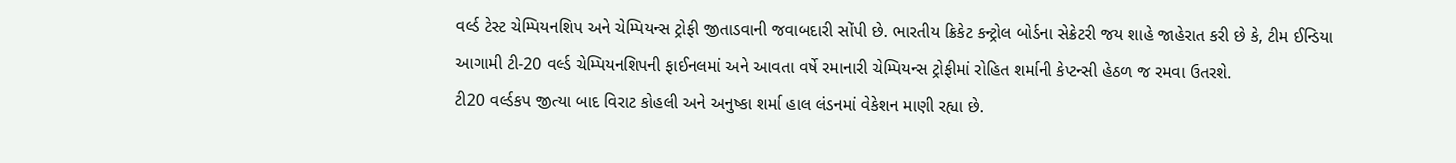વર્લ્ડ ટેસ્ટ ચેમ્પિયનશિપ અને ચેમ્પિયન્સ ટ્રોફી જીતાડવાની જવાબદારી સોંપી છે. ભારતીય ક્રિકેટ કન્ટ્રોલ બોર્ડના સેક્રેટરી જય શાહે જાહેરાત કરી છે કે, ટીમ ઈન્ડિયા આગામી ટી-20 વર્લ્ડ ચેમ્પિયનશિપની ફાઈનલમાં અને આવતા વર્ષે રમાનારી ચેમ્પિયન્સ ટ્રોફીમાં રોહિત શર્માની કેપ્ટન્સી હેઠળ જ રમવા ઉતરશે.
ટી20 વર્લ્ડકપ જીત્યા બાદ વિરાટ કોહલી અને અનુષ્કા શર્મા હાલ લંડનમાં વેકેશન માણી રહ્યા છે.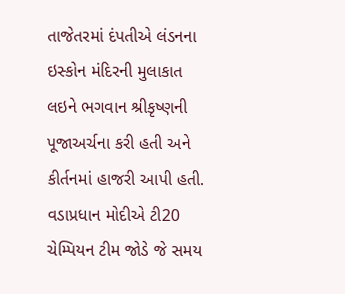તાજેતરમાં દંપતીએ લંડનના ઇસ્કોન મંદિરની મુલાકાત લઇને ભગવાન શ્રીકૃષ્ણની પૂજાઅર્ચના કરી હતી અને કીર્તનમાં હાજરી આપી હતી.
વડાપ્રધાન મોદીએ ટી20 ચેમ્પિયન ટીમ જોડે જે સમય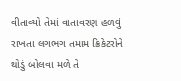વીતાવ્યો તેમાં વાતાવરણ હળવું રાખતા લગભગ તમામ ક્રિકેટરોને થોડું બોલવા મળે તે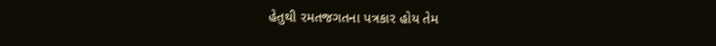હેતુથી રમતજગતના પત્રકાર હોય તેમ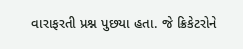વારાફરતી પ્રશ્ન પુછયા હતા. જે ક્રિકેટરોને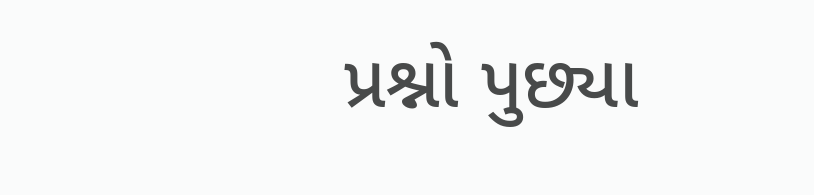પ્રશ્નો પુછ્યા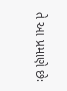તે આ પ્રમાણે છેઃ